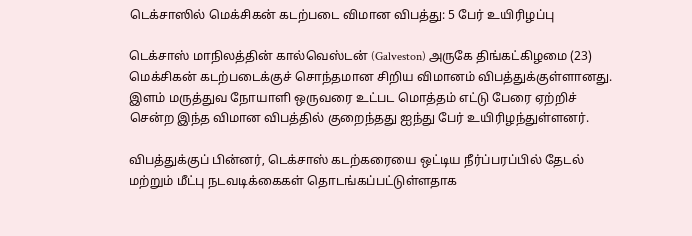டெக்சாஸில் மெக்சிகன் கடற்படை விமான விபத்து: 5 பேர் உயிரிழப்பு

டெக்சாஸ் மாநிலத்தின் கால்வெஸ்டன் (Galveston) அருகே திங்கட்கிழமை (23) மெக்சிகன் கடற்படைக்குச் சொந்தமான சிறிய விமானம் விபத்துக்குள்ளானது. இளம் மருத்துவ நோயாளி ஒருவரை உட்பட மொத்தம் எட்டு பேரை ஏற்றிச் சென்ற இந்த விமான விபத்தில் குறைந்தது ஐந்து பேர் உயிரிழந்துள்ளனர்.

விபத்துக்குப் பின்னர், டெக்சாஸ் கடற்கரையை ஒட்டிய நீர்ப்பரப்பில் தேடல் மற்றும் மீட்பு நடவடிக்கைகள் தொடங்கப்பட்டுள்ளதாக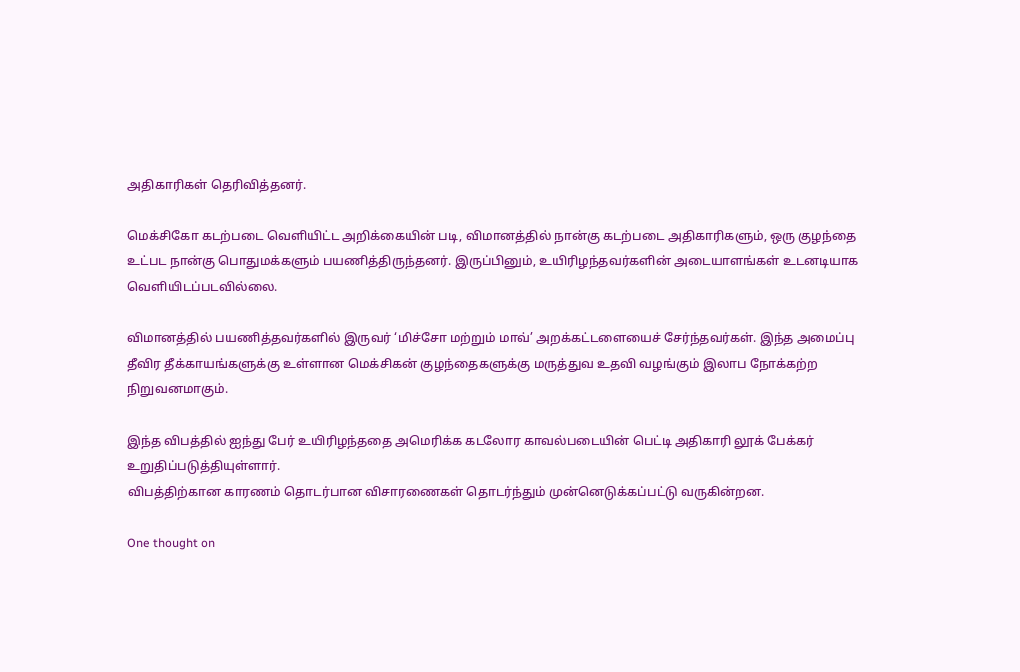அதிகாரிகள் தெரிவித்தனர்.

மெக்சிகோ கடற்படை வெளியிட்ட அறிக்கையின் படி, விமானத்தில் நான்கு கடற்படை அதிகாரிகளும், ஒரு குழந்தை உட்பட நான்கு பொதுமக்களும் பயணித்திருந்தனர். இருப்பினும், உயிரிழந்தவர்களின் அடையாளங்கள் உடனடியாக வெளியிடப்படவில்லை.

விமானத்தில் பயணித்தவர்களில் இருவர் ‘மிச்சோ மற்றும் மாவ்’ அறக்கட்டளையைச் சேர்ந்தவர்கள். இந்த அமைப்பு தீவிர தீக்காயங்களுக்கு உள்ளான மெக்சிகன் குழந்தைகளுக்கு மருத்துவ உதவி வழங்கும் இலாப நோக்கற்ற நிறுவனமாகும்.

இந்த விபத்தில் ஐந்து பேர் உயிரிழந்ததை அமெரிக்க கடலோர காவல்படையின் பெட்டி அதிகாரி லூக் பேக்கர் உறுதிப்படுத்தியுள்ளார்.
விபத்திற்கான காரணம் தொடர்பான விசாரணைகள் தொடர்ந்தும் முன்னெடுக்கப்பட்டு வருகின்றன.

One thought on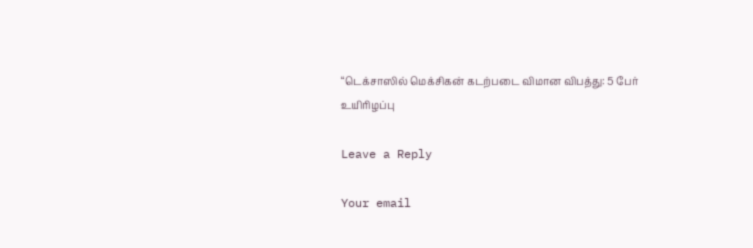“டெக்சாஸில் மெக்சிகன் கடற்படை விமான விபத்து: 5 பேர் உயிரிழப்பு

Leave a Reply

Your email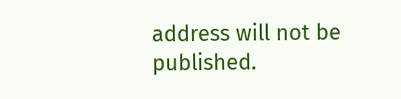address will not be published.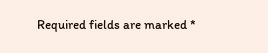Required fields are marked *